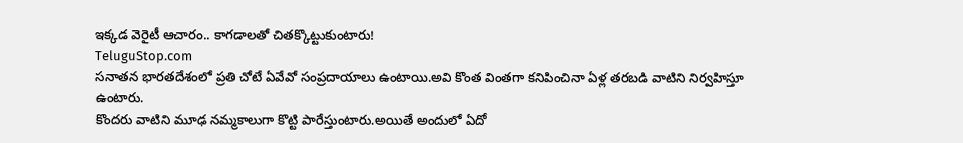ఇక్కడ వెరైటీ ఆచారం.. కాగడాలతో చితక్కొట్టుకుంటారు!
TeluguStop.com
సనాతన భారతదేశంలో ప్రతి చోటే ఏవేవో సంప్రదాయాలు ఉంటాయి.అవి కొంత వింతగా కనిపించినా ఏళ్ల తరబడి వాటిని నిర్వహిస్తూ ఉంటారు.
కొందరు వాటిని మూఢ నమ్మకాలుగా కొట్టి పారేస్తుంటారు.అయితే అందులో ఏదో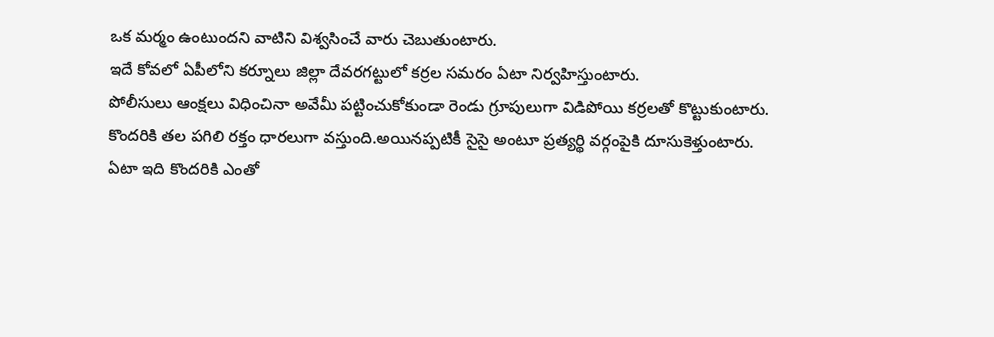ఒక మర్మం ఉంటుందని వాటిని విశ్వసించే వారు చెబుతుంటారు.
ఇదే కోవలో ఏపీలోని కర్నూలు జిల్లా దేవరగట్టులో కర్రల సమరం ఏటా నిర్వహిస్తుంటారు.
పోలీసులు ఆంక్షలు విధించినా అవేమీ పట్టించుకోకుండా రెండు గ్రూపులుగా విడిపోయి కర్రలతో కొట్టుకుంటారు.
కొందరికి తల పగిలి రక్తం ధారలుగా వస్తుంది.అయినప్పటికీ సైసై అంటూ ప్రత్యర్థి వర్గంపైకి దూసుకెళ్తుంటారు.
ఏటా ఇది కొందరికి ఎంతో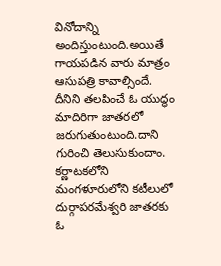వినోదాన్ని అందిస్తుంటుంది.అయితే గాయపడిన వారు మాత్రం ఆసుపత్రి కావాల్సిందే.
దీనిని తలపించే ఓ యుద్ధం మాదిరిగా జాతరలో జరుగుతుంటుంది.దాని గురించి తెలుసుకుందాం.
కర్ణాటకలోని మంగళూరులోని కటీలులో దుర్గాపరమేశ్వరి జాతరకు ఓ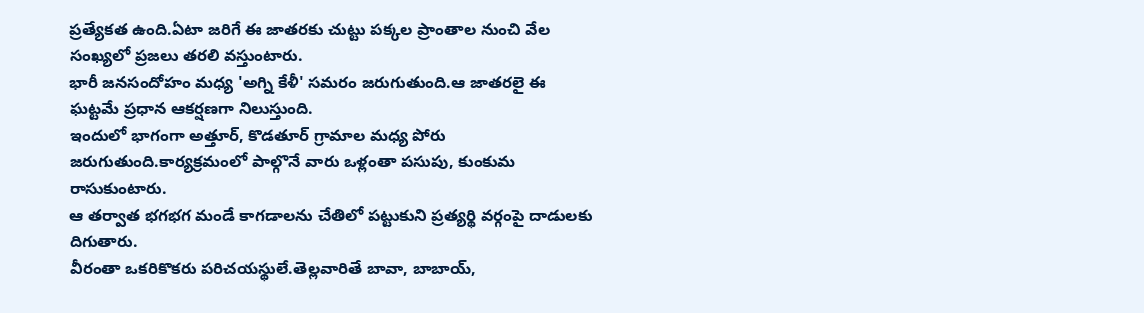ప్రత్యేకత ఉంది.ఏటా జరిగే ఈ జాతరకు చుట్టు పక్కల ప్రాంతాల నుంచి వేల సంఖ్యలో ప్రజలు తరలి వస్తుంటారు.
భారీ జనసందోహం మధ్య 'అగ్ని కేళీ' సమరం జరుగుతుంది.ఆ జాతరలై ఈ ఘట్టమే ప్రధాన ఆకర్షణగా నిలుస్తుంది.
ఇందులో భాగంగా అత్తూర్, కొడతూర్ గ్రామాల మధ్య పోరు జరుగుతుంది.కార్యక్రమంలో పాల్గొనే వారు ఒళ్లంతా పసుపు, కుంకుమ రాసుకుంటారు.
ఆ తర్వాత భగభగ మండే కాగడాలను చేతిలో పట్టుకుని ప్రత్యర్థి వర్గంపై దాడులకు దిగుతారు.
వీరంతా ఒకరికొకరు పరిచయస్థులే.తెల్లవారితే బావా, బాబాయ్,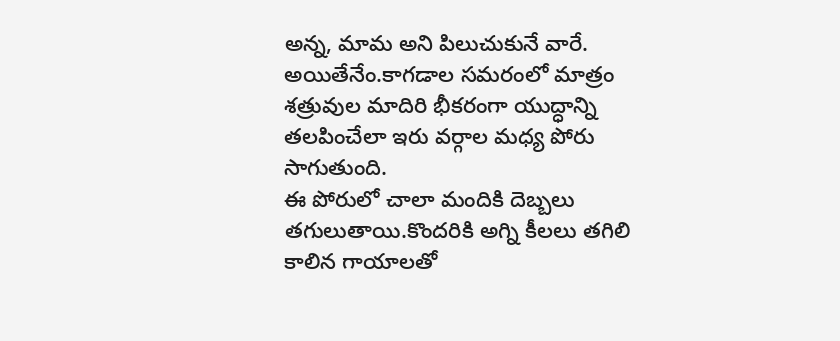అన్న, మామ అని పిలుచుకునే వారే.
అయితేనేం.కాగడాల సమరంలో మాత్రం శత్రువుల మాదిరి భీకరంగా యుద్ధాన్ని తలపించేలా ఇరు వర్గాల మధ్య పోరు సాగుతుంది.
ఈ పోరులో చాలా మందికి దెబ్బలు తగులుతాయి.కొందరికి అగ్ని కీలలు తగిలి కాలిన గాయాలతో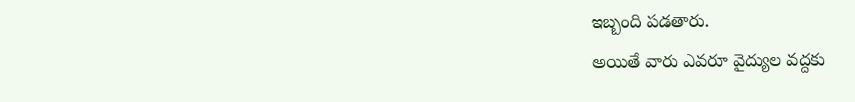ఇబ్బంది పడతారు.
అయితే వారు ఎవరూ వైద్యుల వద్దకు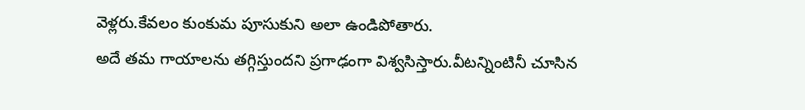వెళ్లరు.కేవలం కుంకుమ పూసుకుని అలా ఉండిపోతారు.
అదే తమ గాయాలను తగ్గిస్తుందని ప్రగాఢంగా విశ్వసిస్తారు.వీటన్నింటినీ చూసిన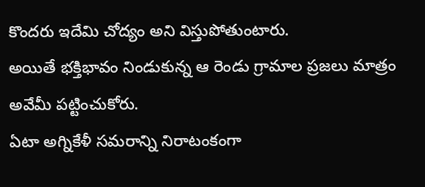కొందరు ఇదేమి చోద్యం అని విస్తుపోతుంటారు.
అయితే భక్తిభావం నిండుకున్న ఆ రెండు గ్రామాల ప్రజలు మాత్రం అవేమీ పట్టించుకోరు.
ఏటా అగ్నికేళీ సమరాన్ని నిరాటంకంగా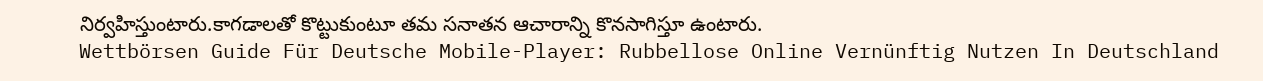నిర్వహిస్తుంటారు.కాగడాలతో కొట్టుకుంటూ తమ సనాతన ఆచారాన్ని కొనసాగిస్తూ ఉంటారు.
Wettbörsen Guide Für Deutsche Mobile-Player: Rubbellose Online Vernünftig Nutzen In Deutschland